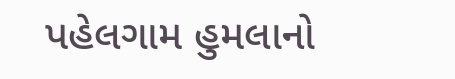પહેલગામ હુમલાનો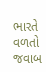ભારતે વળતો જવાબ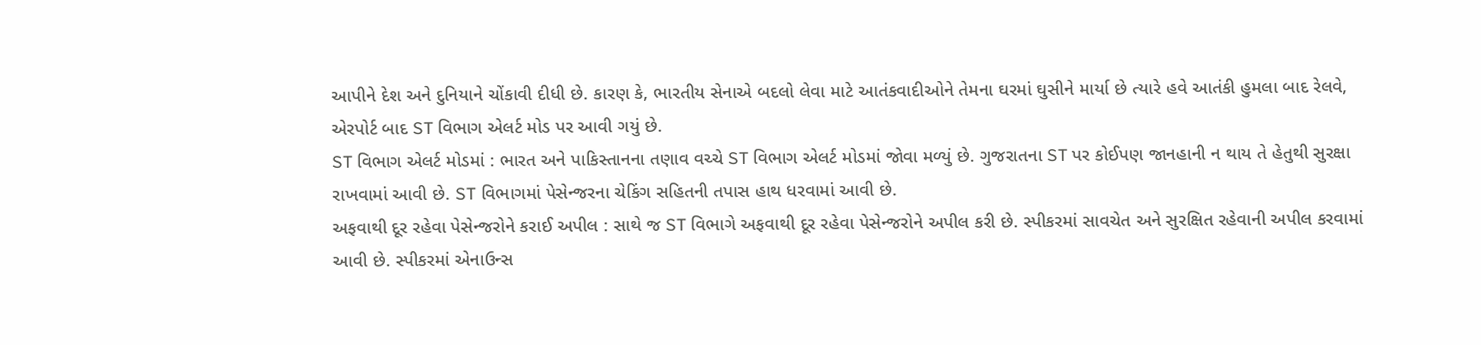આપીને દેશ અને દુનિયાને ચોંકાવી દીધી છે. કારણ કે, ભારતીય સેનાએ બદલો લેવા માટે આતંકવાદીઓને તેમના ઘરમાં ઘુસીને માર્યા છે ત્યારે હવે આતંકી હુમલા બાદ રેલવે, એરપોર્ટ બાદ ST વિભાગ એલર્ટ મોડ પર આવી ગયું છે.
ST વિભાગ એલર્ટ મોડમાં : ભારત અને પાકિસ્તાનના તણાવ વચ્ચે ST વિભાગ એલર્ટ મોડમાં જોવા મળ્યું છે. ગુજરાતના ST પર કોઈપણ જાનહાની ન થાય તે હેતુથી સુરક્ષા રાખવામાં આવી છે. ST વિભાગમાં પેસેન્જરના ચેકિંગ સહિતની તપાસ હાથ ધરવામાં આવી છે.
અફવાથી દૂર રહેવા પેસેન્જરોને કરાઈ અપીલ : સાથે જ ST વિભાગે અફવાથી દૂર રહેવા પેસેન્જરોને અપીલ કરી છે. સ્પીકરમાં સાવચેત અને સુરક્ષિત રહેવાની અપીલ કરવામાં આવી છે. સ્પીકરમાં એનાઉન્સ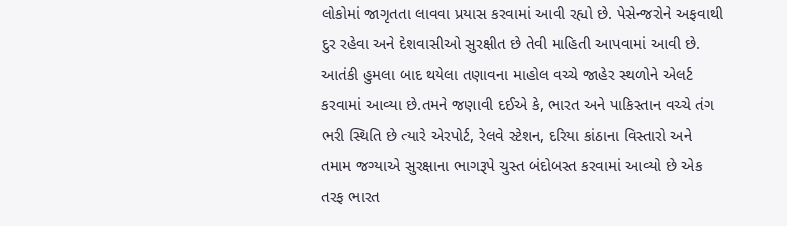લોકોમાં જાગૃતતા લાવવા પ્રયાસ કરવામાં આવી રહ્યો છે. પેસેન્જરોને અફવાથી દુર રહેવા અને દેશવાસીઓ સુરક્ષીત છે તેવી માહિતી આપવામાં આવી છે. આતંકી હુમલા બાદ થયેલા તણાવના માહોલ વચ્ચે જાહેર સ્થળોને એલર્ટ કરવામાં આવ્યા છે.તમને જણાવી દઈએ કે, ભારત અને પાકિસ્તાન વચ્ચે તંગ ભરી સ્થિતિ છે ત્યારે એરપોર્ટ, રેલવે સ્ટેશન, દરિયા કાંઠાના વિસ્તારો અને તમામ જગ્યાએ સુરક્ષાના ભાગરૂપે ચુસ્ત બંદોબસ્ત કરવામાં આવ્યો છે એક તરફ ભારત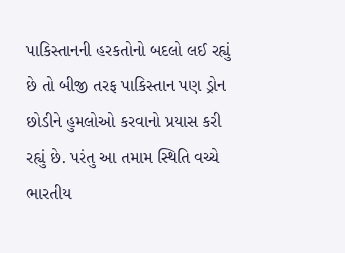પાકિસ્તાનની હરકતોનો બદલો લઈ રહ્યું છે તો બીજી તરફ પાકિસ્તાન પણ ડ્રોન છોડીને હુમલોઓ કરવાનો પ્રયાસ કરી રહ્યું છે. પરંતુ આ તમામ સ્થિતિ વચ્ચે ભારતીય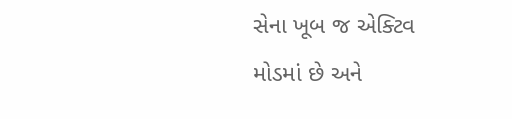સેના ખૂબ જ એક્ટિવ મોડમાં છે અને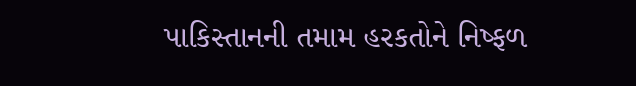પાકિસ્તાનની તમામ હરકતોને નિષ્ફળ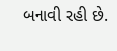બનાવી રહી છે.